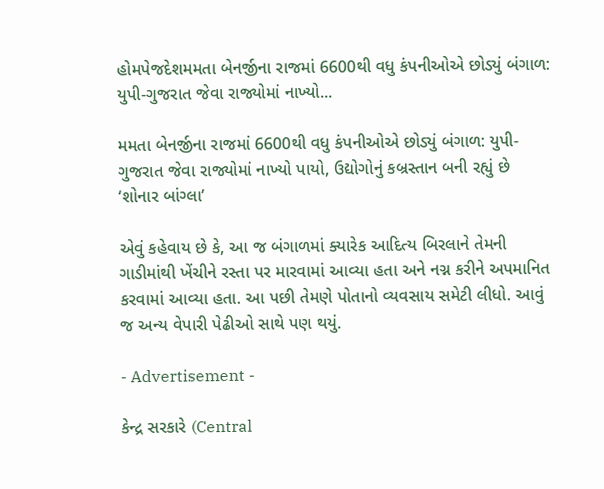હોમપેજદેશમમતા બેનર્જીના રાજમાં 6600થી વધુ કંપનીઓએ છોડ્યું બંગાળ: યુપી-ગુજરાત જેવા રાજ્યોમાં નાખ્યો...

મમતા બેનર્જીના રાજમાં 6600થી વધુ કંપનીઓએ છોડ્યું બંગાળ: યુપી-ગુજરાત જેવા રાજ્યોમાં નાખ્યો પાયો, ઉદ્યોગોનું કબ્રસ્તાન બની રહ્યું છે ‘શોનાર બાંગ્લા’

એવું કહેવાય છે કે, આ જ બંગાળમાં ક્યારેક આદિત્ય બિરલાને તેમની ગાડીમાંથી ખેંચીને રસ્તા પર મારવામાં આવ્યા હતા અને નગ્ન કરીને અપમાનિત કરવામાં આવ્યા હતા. આ પછી તેમણે પોતાનો વ્યવસાય સમેટી લીધો. આવું જ અન્ય વેપારી પેઢીઓ સાથે પણ થયું.

- Advertisement -

કેન્દ્ર સરકારે (Central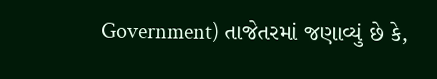Government) તાજેતરમાં જણાવ્યું છે કે,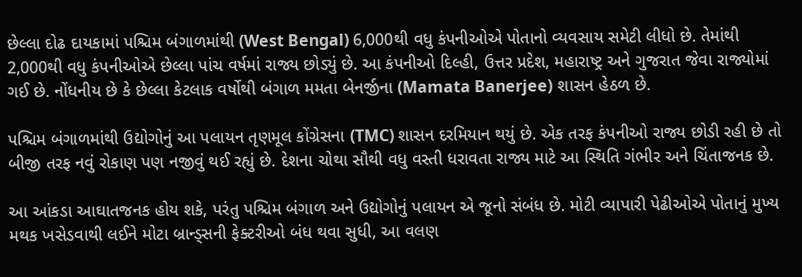છેલ્લા દોઢ દાયકામાં પશ્ચિમ બંગાળમાંથી (West Bengal) 6,000થી વધુ કંપનીઓએ પોતાનો વ્યવસાય સમેટી લીધો છે. તેમાંથી 2,000થી વધુ કંપનીઓએ છેલ્લા પાંચ વર્ષમાં રાજ્ય છોડ્યું છે. આ કંપનીઓ દિલ્હી, ઉત્તર પ્રદેશ, મહારાષ્ટ્ર અને ગુજરાત જેવા રાજ્યોમાં ગઈ છે. નોંધનીય છે કે છેલ્લા કેટલાક વર્ષોથી બંગાળ મમતા બેનર્જીના (Mamata Banerjee) શાસન હેઠળ છે.

પશ્ચિમ બંગાળમાંથી ઉદ્યોગોનું આ પલાયન તૃણમૂલ કોંગ્રેસના (TMC) શાસન દરમિયાન થયું છે. એક તરફ કંપનીઓ રાજ્ય છોડી રહી છે તો બીજી તરફ નવું રોકાણ પણ નજીવું થઈ રહ્યું છે. દેશના ચોથા સૌથી વધુ વસ્તી ધરાવતા રાજ્ય માટે આ સ્થિતિ ગંભીર અને ચિંતાજનક છે.

આ આંકડા આઘાતજનક હોય શકે, પરંતુ પશ્ચિમ બંગાળ અને ઉદ્યોગોનું પલાયન એ જૂનો સંબંધ છે. મોટી વ્યાપારી પેઢીઓએ પોતાનું મુખ્ય મથક ખસેડવાથી લઈને મોટા બ્રાન્ડ્સની ફેક્ટરીઓ બંધ થવા સુધી, આ વલણ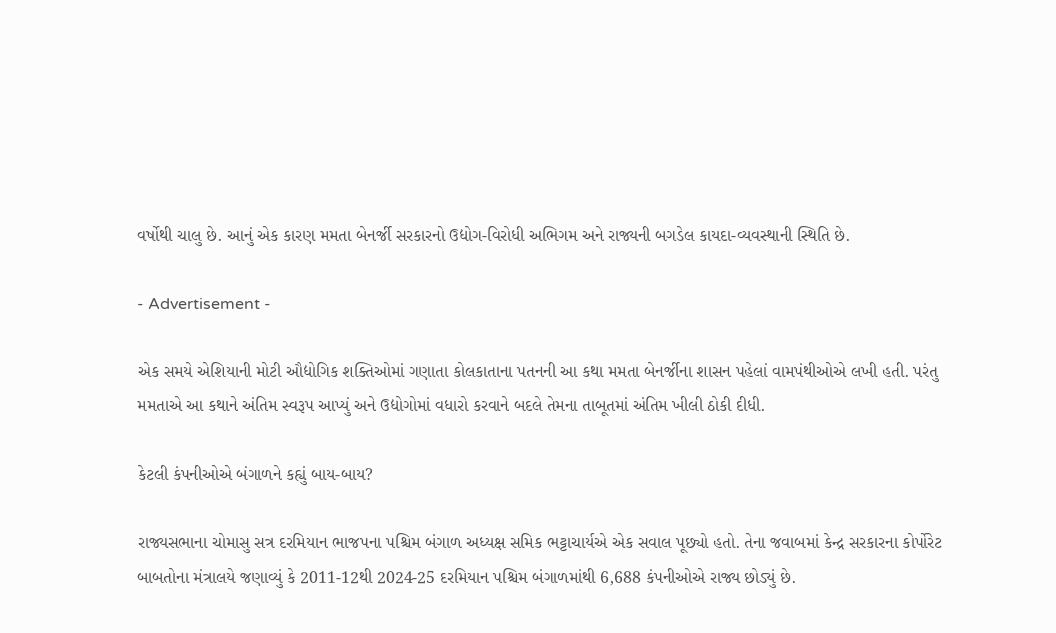વર્ષોથી ચાલુ છે. આનું એક કારણ મમતા બેનર્જી સરકારનો ઉદ્યોગ-વિરોધી અભિગમ અને રાજ્યની બગડેલ કાયદા-વ્યવસ્થાની સ્થિતિ છે.

- Advertisement -

એક સમયે એશિયાની મોટી ઔદ્યોગિક શક્તિઓમાં ગણાતા કોલકાતાના પતનની આ કથા મમતા બેનર્જીના શાસન પહેલાં વામપંથીઓએ લખી હતી. પરંતુ મમતાએ આ કથાને અંતિમ સ્વરૂપ આપ્યું અને ઉદ્યોગોમાં વધારો કરવાને બદલે તેમના તાબૂતમાં અંતિમ ખીલી ઠોકી દીધી.

કેટલી કંપનીઓએ બંગાળને કહ્યું બાય-બાય?

રાજ્યસભાના ચોમાસુ સત્ર દરમિયાન ભાજપના પશ્ચિમ બંગાળ અધ્યક્ષ સમિક ભટ્ટાચાર્યએ એક સવાલ પૂછ્યો હતો. તેના જવાબમાં કેન્દ્ર સરકારના કોર્પોરેટ બાબતોના મંત્રાલયે જણાવ્યું કે 2011-12થી 2024-25 દરમિયાન પશ્ચિમ બંગાળમાંથી 6,688 કંપનીઓએ રાજ્ય છોડ્યું છે.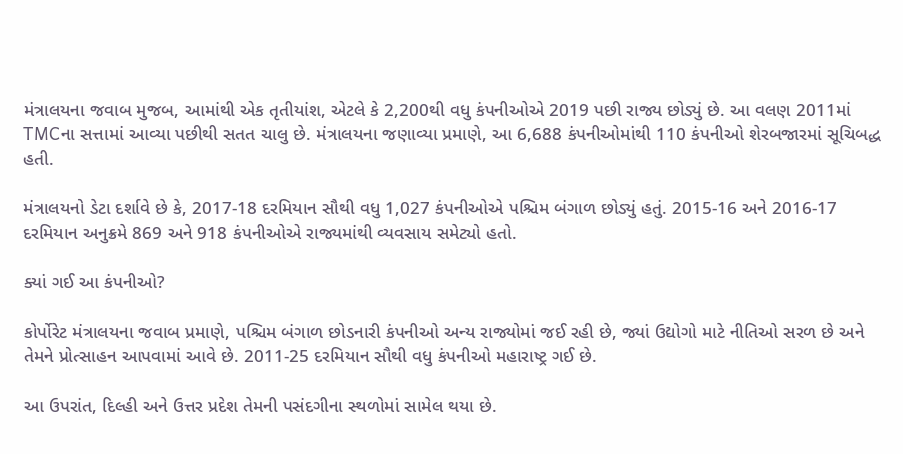મંત્રાલયના જવાબ મુજબ, આમાંથી એક તૃતીયાંશ, એટલે કે 2,200થી વધુ કંપનીઓએ 2019 પછી રાજ્ય છોડ્યું છે. આ વલણ 2011માં TMCના સત્તામાં આવ્યા પછીથી સતત ચાલુ છે. મંત્રાલયના જણાવ્યા પ્રમાણે, આ 6,688 કંપનીઓમાંથી 110 કંપનીઓ શેરબજારમાં સૂચિબદ્ધ હતી.

મંત્રાલયનો ડેટા દર્શાવે છે કે, 2017-18 દરમિયાન સૌથી વધુ 1,027 કંપનીઓએ પશ્ચિમ બંગાળ છોડ્યું હતું. 2015-16 અને 2016-17 દરમિયાન અનુક્રમે 869 અને 918 કંપનીઓએ રાજ્યમાંથી વ્યવસાય સમેટ્યો હતો.

ક્યાં ગઈ આ કંપનીઓ?

કોર્પોરેટ મંત્રાલયના જવાબ પ્રમાણે, પશ્ચિમ બંગાળ છોડનારી કંપનીઓ અન્ય રાજ્યોમાં જઈ રહી છે, જ્યાં ઉદ્યોગો માટે નીતિઓ સરળ છે અને તેમને પ્રોત્સાહન આપવામાં આવે છે. 2011-25 દરમિયાન સૌથી વધુ કંપનીઓ મહારાષ્ટ્ર ગઈ છે.

આ ઉપરાંત, દિલ્હી અને ઉત્તર પ્રદેશ તેમની પસંદગીના સ્થળોમાં સામેલ થયા છે.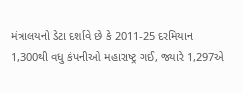મંત્રાલયનો ડેટા દર્શાવે છે કે 2011-25 દરમિયાન 1,300થી વધુ કંપનીઓ મહારાષ્ટ્ર ગઈ, જ્યારે 1,297એ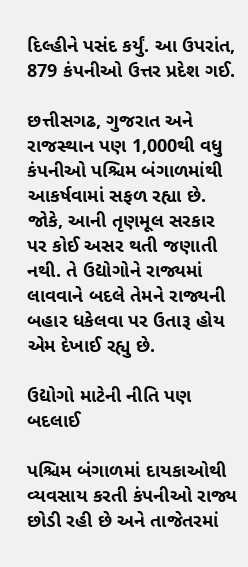દિલ્હીને પસંદ કર્યું. આ ઉપરાંત, 879 કંપનીઓ ઉત્તર પ્રદેશ ગઈ.

છત્તીસગઢ, ગુજરાત અને રાજસ્થાન પણ 1,000થી વધુ કંપનીઓ પશ્ચિમ બંગાળમાંથી આકર્ષવામાં સફળ રહ્યા છે. જોકે, આની તૃણમૂલ સરકાર પર કોઈ અસર થતી જણાતી નથી. તે ઉદ્યોગોને રાજ્યમાં લાવવાને બદલે તેમને રાજ્યની બહાર ધકેલવા પર ઉતારૂ હોય એમ દેખાઈ રહ્યુ છે.

ઉદ્યોગો માટેની નીતિ પણ બદલાઈ

પશ્ચિમ બંગાળમાં દાયકાઓથી વ્યવસાય કરતી કંપનીઓ રાજ્ય છોડી રહી છે અને તાજેતરમાં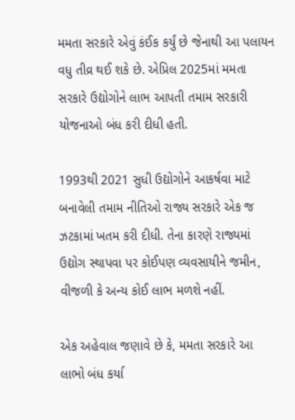મમતા સરકારે એવું કંઈક કર્યું છે જેનાથી આ પલાયન વધુ તીવ્ર થઈ શકે છે. એપ્રિલ 2025માં મમતા સરકારે ઉદ્યોગોને લાભ આપતી તમામ સરકારી યોજનાઓ બંધ કરી દીધી હતી.

1993થી 2021 સુધી ઉદ્યોગોને આકર્ષવા માટે બનાવેલી તમામ નીતિઓ રાજ્ય સરકારે એક જ ઝટકામાં ખતમ કરી દીધી. તેના કારણે રાજ્યમાં ઉદ્યોગ સ્થાપવા પર કોઈપણ વ્યવસાયીને જમીન, વીજળી કે અન્ય કોઈ લાભ મળશે નહીં.

એક અહેવાલ જણાવે છે કે, મમતા સરકારે આ લાભો બંધ કર્યા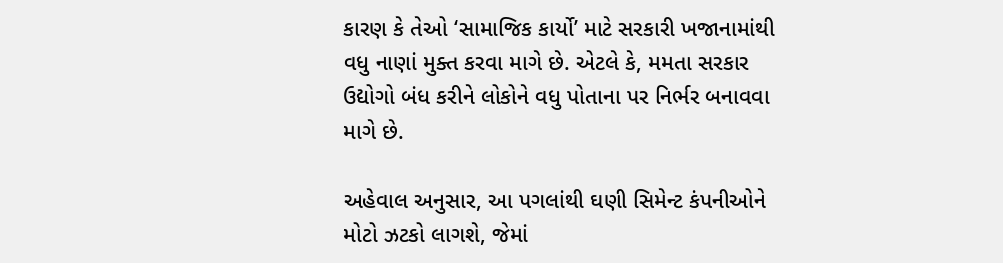કારણ કે તેઓ ‘સામાજિક કાર્યો’ માટે સરકારી ખજાનામાંથી વધુ નાણાં મુક્ત કરવા માગે છે. એટલે કે, મમતા સરકાર ઉદ્યોગો બંધ કરીને લોકોને વધુ પોતાના પર નિર્ભર બનાવવા માગે છે.

અહેવાલ અનુસાર, આ પગલાંથી ઘણી સિમેન્ટ કંપનીઓને મોટો ઝટકો લાગશે, જેમાં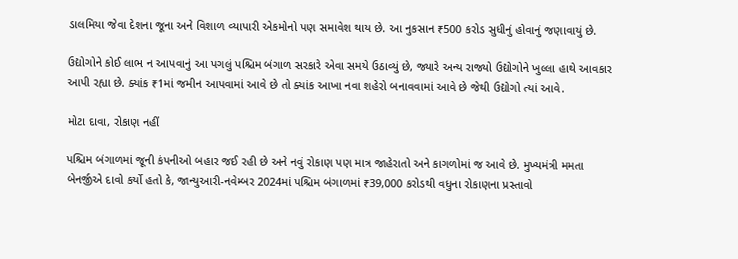ડાલમિયા જેવા દેશના જૂના અને વિશાળ વ્યાપારી એકમોનો પણ સમાવેશ થાય છે. આ નુકસાન ₹500 કરોડ સુધીનું હોવાનું જણાવાયું છે.

ઉદ્યોગોને કોઈ લાભ ન આપવાનું આ પગલું પશ્ચિમ બંગાળ સરકારે એવા સમયે ઉઠાવ્યું છે, જ્યારે અન્ય રાજ્યો ઉદ્યોગોને ખુલ્લા હાથે આવકાર આપી રહ્યા છે. ક્યાંક ₹1માં જમીન આપવામાં આવે છે તો ક્યાંક આખા નવા શહેરો બનાવવામાં આવે છે જેથી ઉદ્યોગો ત્યાં આવે.

મોટા દાવા, રોકાણ નહીં

પશ્ચિમ બંગાળમાં જૂની કંપનીઓ બહાર જઈ રહી છે અને નવું રોકાણ પણ માત્ર જાહેરાતો અને કાગળોમાં જ આવે છે. મુખ્યમંત્રી મમતા બેનર્જીએ દાવો કર્યો હતો કે, જાન્યુઆરી-નવેમ્બર 2024માં પશ્ચિમ બંગાળમાં ₹39,000 કરોડથી વધુના રોકાણના પ્રસ્તાવો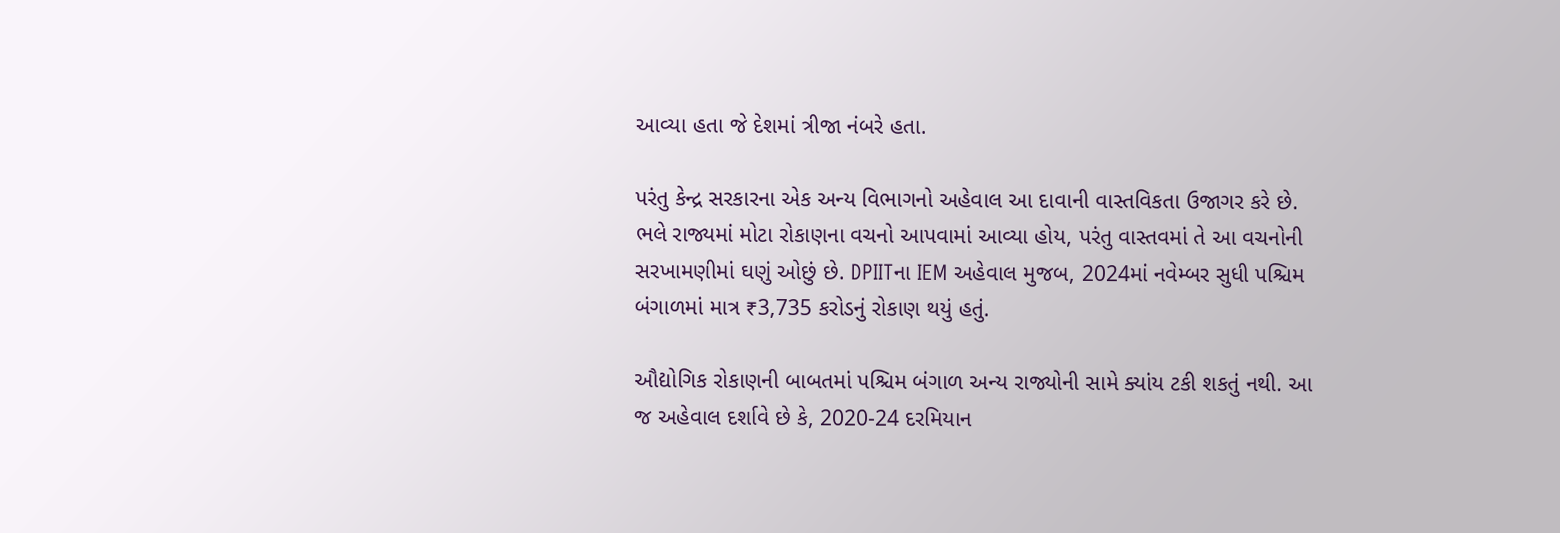આવ્યા હતા જે દેશમાં ત્રીજા નંબરે હતા.

પરંતુ કેન્દ્ર સરકારના એક અન્ય વિભાગનો અહેવાલ આ દાવાની વાસ્તવિકતા ઉજાગર કરે છે. ભલે રાજ્યમાં મોટા રોકાણના વચનો આપવામાં આવ્યા હોય, પરંતુ વાસ્તવમાં તે આ વચનોની સરખામણીમાં ઘણું ઓછું છે. DPIITના IEM અહેવાલ મુજબ, 2024માં નવેમ્બર સુધી પશ્ચિમ બંગાળમાં માત્ર ₹3,735 કરોડનું રોકાણ થયું હતું.

ઔદ્યોગિક રોકાણની બાબતમાં પશ્ચિમ બંગાળ અન્ય રાજ્યોની સામે ક્યાંય ટકી શકતું નથી. આ જ અહેવાલ દર્શાવે છે કે, 2020-24 દરમિયાન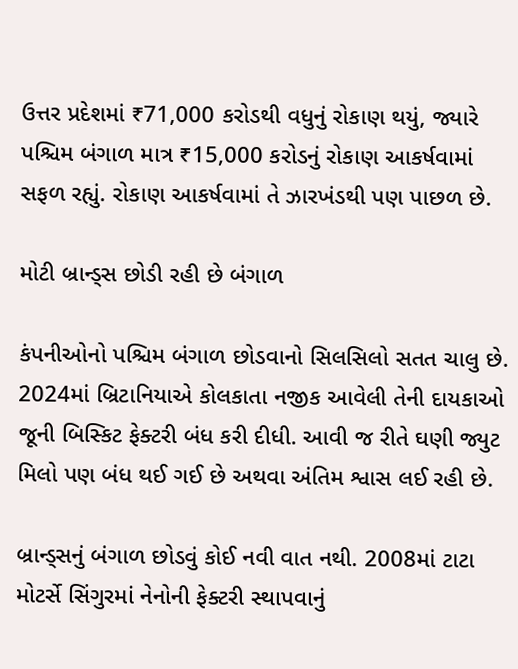ઉત્તર પ્રદેશમાં ₹71,000 કરોડથી વધુનું રોકાણ થયું, જ્યારે પશ્ચિમ બંગાળ માત્ર ₹15,000 કરોડનું રોકાણ આકર્ષવામાં સફળ રહ્યું. રોકાણ આકર્ષવામાં તે ઝારખંડથી પણ પાછળ છે.

મોટી બ્રાન્ડ્સ છોડી રહી છે બંગાળ

કંપનીઓનો પશ્ચિમ બંગાળ છોડવાનો સિલસિલો સતત ચાલુ છે. 2024માં બ્રિટાનિયાએ કોલકાતા નજીક આવેલી તેની દાયકાઓ જૂની બિસ્કિટ ફેક્ટરી બંધ કરી દીધી. આવી જ રીતે ઘણી જ્યુટ મિલો પણ બંધ થઈ ગઈ છે અથવા અંતિમ શ્વાસ લઈ રહી છે.

બ્રાન્ડ્સનું બંગાળ છોડવું કોઈ નવી વાત નથી. 2008માં ટાટા મોટર્સે સિંગુરમાં નેનોની ફેક્ટરી સ્થાપવાનું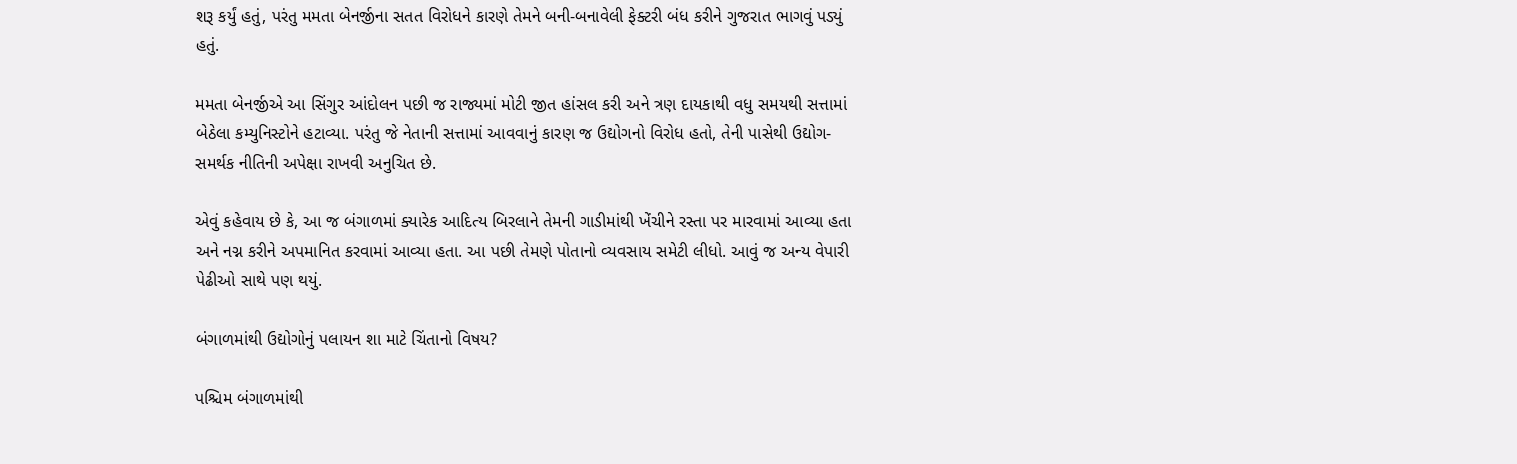શરૂ કર્યું હતું, પરંતુ મમતા બેનર્જીના સતત વિરોધને કારણે તેમને બની-બનાવેલી ફેક્ટરી બંધ કરીને ગુજરાત ભાગવું પડ્યું હતું.

મમતા બેનર્જીએ આ સિંગુર આંદોલન પછી જ રાજ્યમાં મોટી જીત હાંસલ કરી અને ત્રણ દાયકાથી વધુ સમયથી સત્તામાં બેઠેલા કમ્યુનિસ્ટોને હટાવ્યા. પરંતુ જે નેતાની સત્તામાં આવવાનું કારણ જ ઉદ્યોગનો વિરોધ હતો, તેની પાસેથી ઉદ્યોગ-સમર્થક નીતિની અપેક્ષા રાખવી અનુચિત છે.

એવું કહેવાય છે કે, આ જ બંગાળમાં ક્યારેક આદિત્ય બિરલાને તેમની ગાડીમાંથી ખેંચીને રસ્તા પર મારવામાં આવ્યા હતા અને નગ્ન કરીને અપમાનિત કરવામાં આવ્યા હતા. આ પછી તેમણે પોતાનો વ્યવસાય સમેટી લીધો. આવું જ અન્ય વેપારી પેઢીઓ સાથે પણ થયું.

બંગાળમાંથી ઉદ્યોગોનું પલાયન શા માટે ચિંતાનો વિષય?

પશ્ચિમ બંગાળમાંથી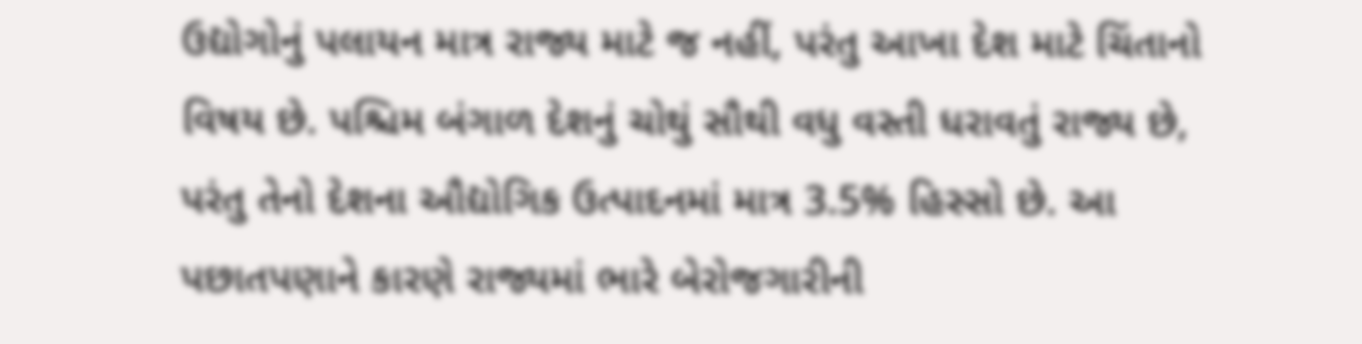ઉદ્યોગોનું પલાયન માત્ર રાજ્ય માટે જ નહીં, પરંતુ આખા દેશ માટે ચિંતાનો વિષય છે. પશ્ચિમ બંગાળ દેશનું ચોથું સૌથી વધુ વસ્તી ધરાવતું રાજ્ય છે, પરંતુ તેનો દેશના ઔદ્યોગિક ઉત્પાદનમાં માત્ર 3.5% હિસ્સો છે. આ પછાતપણાને કારણે રાજ્યમાં ભારે બેરોજગારીની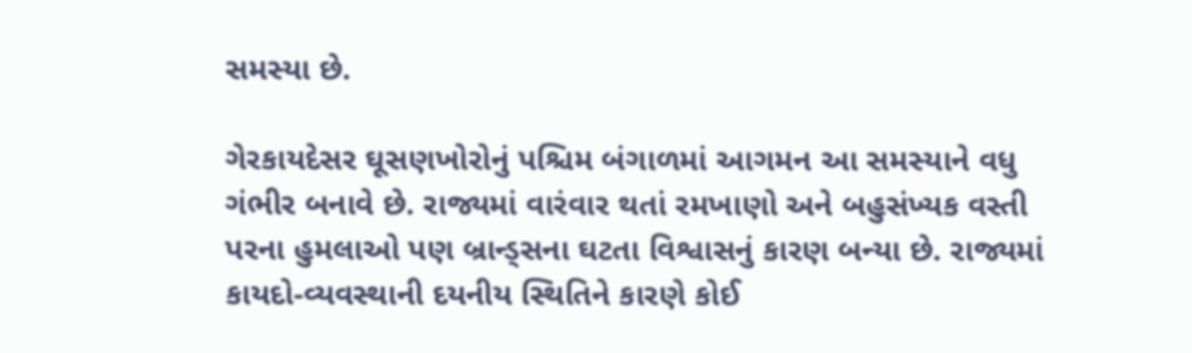સમસ્યા છે.

ગેરકાયદેસર ઘૂસણખોરોનું પશ્ચિમ બંગાળમાં આગમન આ સમસ્યાને વધુ ગંભીર બનાવે છે. રાજ્યમાં વારંવાર થતાં રમખાણો અને બહુસંખ્યક વસ્તી પરના હુમલાઓ પણ બ્રાન્ડ્સના ઘટતા વિશ્વાસનું કારણ બન્યા છે. રાજ્યમાં કાયદો-વ્યવસ્થાની દયનીય સ્થિતિને કારણે કોઈ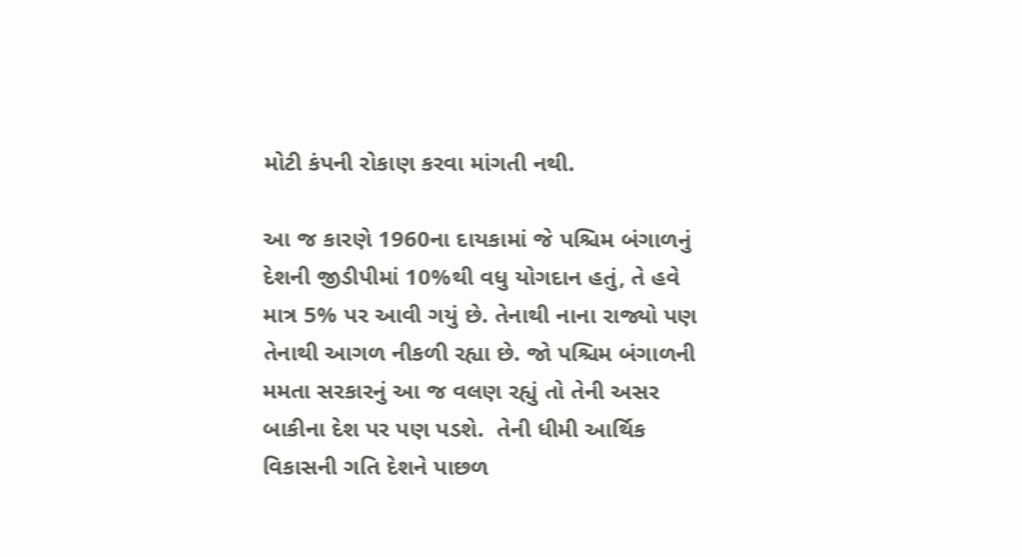મોટી કંપની રોકાણ કરવા માંગતી નથી.

આ જ કારણે 1960ના દાયકામાં જે પશ્ચિમ બંગાળનું દેશની જીડીપીમાં 10%થી વધુ યોગદાન હતું, તે હવે માત્ર 5% પર આવી ગયું છે. તેનાથી નાના રાજ્યો પણ તેનાથી આગળ નીકળી રહ્યા છે. જો પશ્ચિમ બંગાળની મમતા સરકારનું આ જ વલણ રહ્યું તો તેની અસર બાકીના દેશ પર પણ પડશે.  તેની ધીમી આર્થિક વિકાસની ગતિ દેશને પાછળ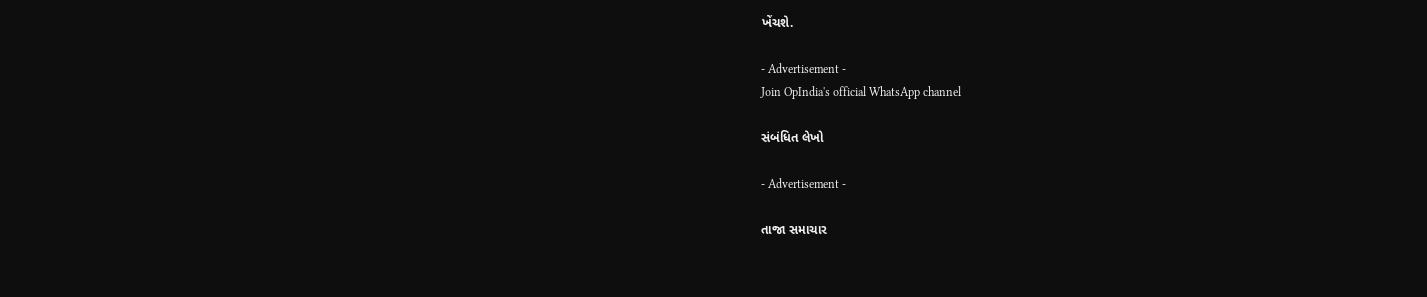ખેંચશે.

- Advertisement -
Join OpIndia's official WhatsApp channel

સંબંધિત લેખો

- Advertisement -

તાજા સમાચાર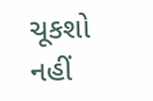ચૂકશો નહીં